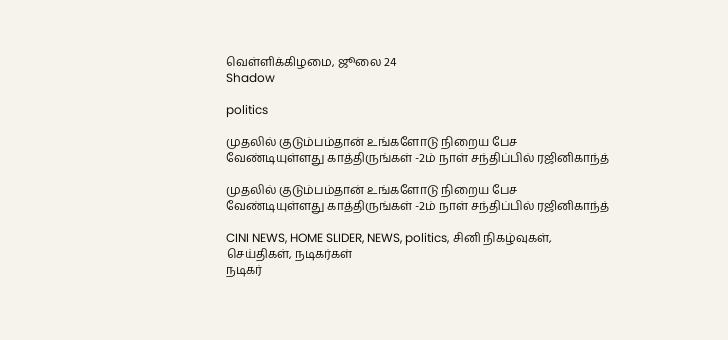வெள்ளிக்கிழமை, ஜூலை 24
Shadow

politics

முதலில் குடும்பம்தான் உங்களோடு நிறைய பேச வேண்டியுள்ளது காத்திருங்கள் -2ம் நாள் சந்திப்பில் ரஜினிகாந்த்

முதலில் குடும்பம்தான் உங்களோடு நிறைய பேச வேண்டியுள்ளது காத்திருங்கள் -2ம் நாள் சந்திப்பில் ரஜினிகாந்த்

CINI NEWS, HOME SLIDER, NEWS, politics, சினி நிகழ்வுகள், செய்திகள், நடிகர்கள்
நடிகர்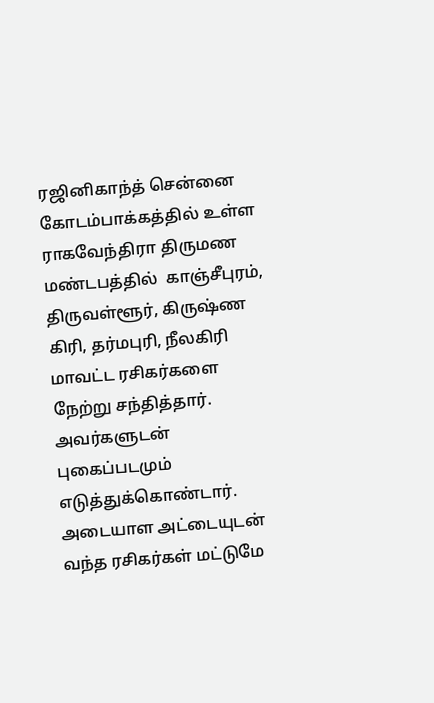ரஜினிகாந்த் சென்னை கோடம்பாக்கத்தில் உள்ள ராகவேந்திரா திருமண மண்டபத்தில்  காஞ்சீபுரம், திருவள்ளூர், கிருஷ்ண கிரி, தர்மபுரி, நீலகிரி மாவட்ட ரசிகர்களை நேற்று சந்தித்தார். அவர்களுடன் புகைப்படமும் எடுத்துக்கொண்டார். அடையாள அட்டையுடன் வந்த ரசிகர்கள் மட்டுமே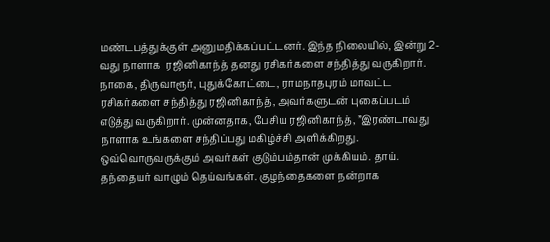மண்டபத்துக்குள் அனுமதிக்கப்பட்டனர். இந்த நிலையில், இன்று 2-வது நாளாக  ரஜினிகாந்த் தனது ரசிகர்களை சந்தித்து வருகிறார். நாகை, திருவாரூர், புதுக்கோட்டை, ராமநாதபுரம் மாவட்ட ரசிகர்களை சந்தித்து ரஜினிகாந்த், அவர்களுடன் புகைப்படம் எடுத்து வருகிறார். முன்னதாக, பேசிய ரஜினிகாந்த், ”இரண்டாவது நாளாக உங்களை சந்திப்பது மகிழ்ச்சி அளிக்கிறது. ஒவ்வொருவருக்கும் அவர்கள் குடும்பம்தான் முக்கியம். தாய். தந்தையர் வாழும் தெய்வங்கள். குழந்தைகளை நன்றாக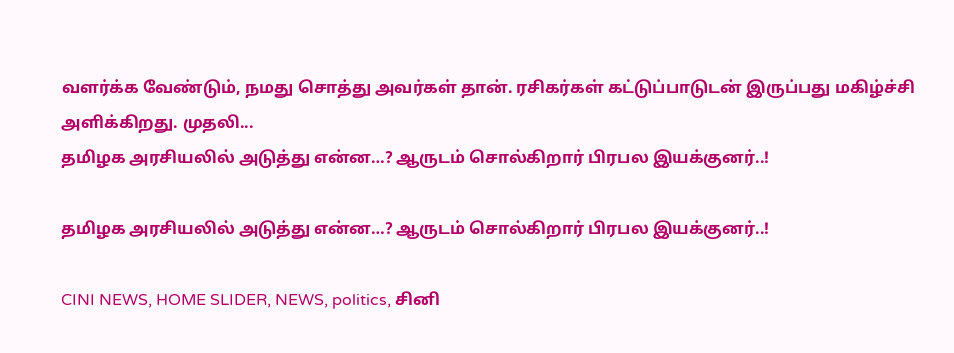வளர்க்க வேண்டும், நமது சொத்து அவர்கள் தான். ரசிகர்கள் கட்டுப்பாடுடன் இருப்பது மகிழ்ச்சி அளிக்கிறது. முதலி...
தமிழக அரசியலில் அடுத்து என்ன…? ஆருடம் சொல்கிறார் பிரபல இயக்குனர்..!

தமிழக அரசியலில் அடுத்து என்ன…? ஆருடம் சொல்கிறார் பிரபல இயக்குனர்..!

CINI NEWS, HOME SLIDER, NEWS, politics, சினி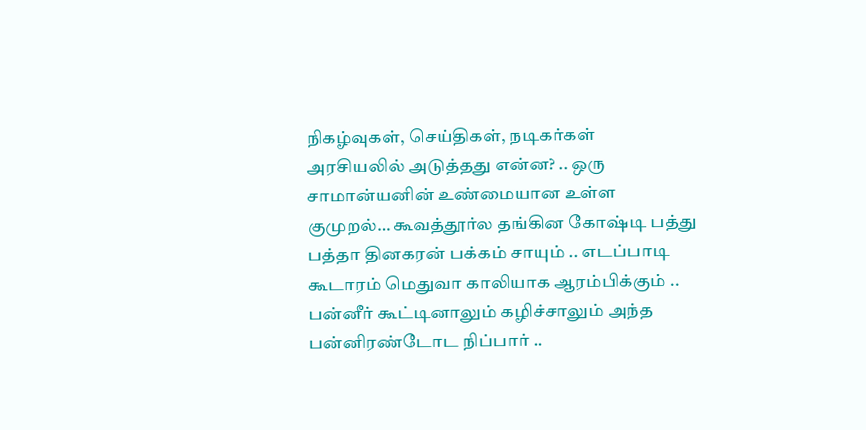நிகழ்வுகள், செய்திகள், நடிகர்கள்
அரசியலில் அடுத்தது என்ன? .. ஒரு சாமான்யனின் உண்மையான உள்ள குமுறல்… கூவத்தூர்ல தங்கின கோஷ்டி பத்து பத்தா தினகரன் பக்கம் சாயும் .. எடப்பாடி கூடாரம் மெதுவா காலியாக ஆரம்பிக்கும் .. பன்னீர் கூட்டினாலும் கழிச்சாலும் அந்த பன்னிரண்டோட நிப்பார் ..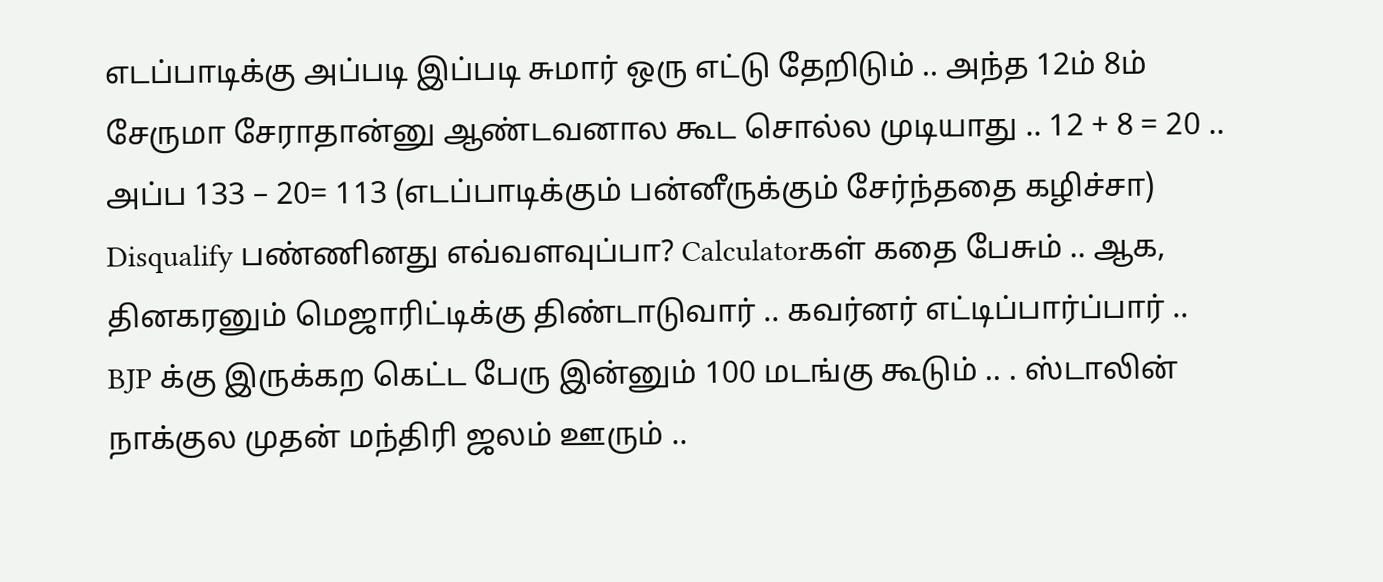எடப்பாடிக்கு அப்படி இப்படி சுமார் ஒரு எட்டு தேறிடும் .. அந்த 12ம் 8ம் சேருமா சேராதான்னு ஆண்டவனால கூட சொல்ல முடியாது .. 12 + 8 = 20 .. அப்ப 133 – 20= 113 (எடப்பாடிக்கும் பன்னீருக்கும் சேர்ந்ததை கழிச்சா) Disqualify பண்ணினது எவ்வளவுப்பா? Calculatorகள் கதை பேசும் .. ஆக, தினகரனும் மெஜாரிட்டிக்கு திண்டாடுவார் .. கவர்னர் எட்டிப்பார்ப்பார் .. BJP க்கு இருக்கற கெட்ட பேரு இன்னும் 100 மடங்கு கூடும் .. . ஸ்டாலின் நாக்குல முதன் மந்திரி ஜலம் ஊரும் ..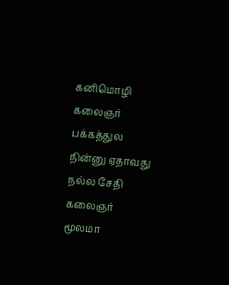கனிமொழி கலைஞர் பக்கத்துல நின்னு ஏதாவது நல்ல சேதி கலைஞர் மூலமா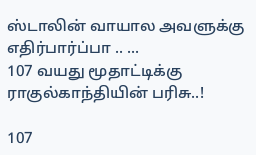ஸ்டாலின் வாயால அவளுக்கு எதிர்பார்ப்பா .. ...
107 வயது மூதாட்டிக்கு ராகுல்காந்தியின் பரிசு..!

107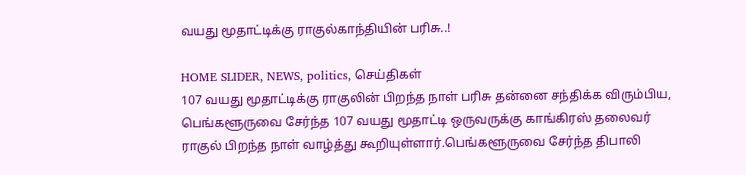வயது மூதாட்டிக்கு ராகுல்காந்தியின் பரிசு..!

HOME SLIDER, NEWS, politics, செய்திகள்
107 வயது மூதாட்டிக்கு ராகுலின் பிறந்த நாள் பரிசு தன்னை சந்திக்க விரும்பிய, பெங்களூருவை சேர்ந்த 107 வயது மூதாட்டி ஒருவருக்கு காங்கிரஸ் தலைவர் ராகுல் பிறந்த நாள் வாழ்த்து கூறியுள்ளார்.பெங்களூருவை சேர்ந்த திபாலி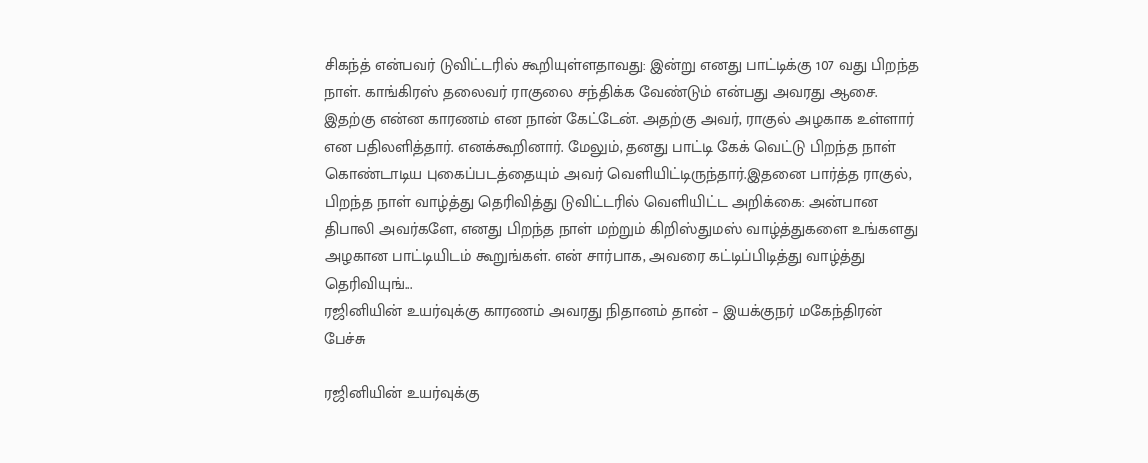சிகந்த் என்பவர் டுவிட்டரில் கூறியுள்ளதாவது: இன்று எனது பாட்டிக்கு 107 வது பிறந்த நாள். காங்கிரஸ் தலைவர் ராகுலை சந்திக்க வேண்டும் என்பது அவரது ஆசை. இதற்கு என்ன காரணம் என நான் கேட்டேன். அதற்கு அவர், ராகுல் அழகாக உள்ளார் என பதிலளித்தார். எனக்கூறினார். மேலும், தனது பாட்டி கேக் வெட்டு பிறந்த நாள் கொண்டாடிய புகைப்படத்தையும் அவர் வெளியிட்டிருந்தார்.இதனை பார்த்த ராகுல், பிறந்த நாள் வாழ்த்து தெரிவித்து டுவிட்டரில் வெளியிட்ட அறிக்கை: அன்பான திபாலி அவர்களே, எனது பிறந்த நாள் மற்றும் கிறிஸ்துமஸ் வாழ்த்துகளை உங்களது அழகான பாட்டியிடம் கூறுங்கள். என் சார்பாக, அவரை கட்டிப்பிடித்து வாழ்த்து தெரிவியுங்...
ரஜினியின் உயர்வுக்கு காரணம் அவரது நிதானம் தான் – இயக்குநர் மகேந்திரன் பேச்சு

ரஜினியின் உயர்வுக்கு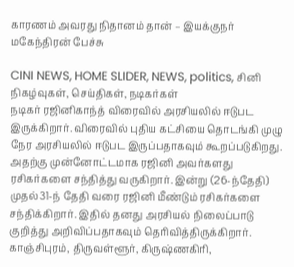காரணம் அவரது நிதானம் தான் – இயக்குநர் மகேந்திரன் பேச்சு

CINI NEWS, HOME SLIDER, NEWS, politics, சினி நிகழ்வுகள், செய்திகள், நடிகர்கள்
நடிகர் ரஜினிகாந்த் விரைவில் அரசியலில் ஈடுபட இருக்கிறார். விரைவில் புதிய கட்சியை தொடங்கி முழு நேர அரசியலில் ஈடுபட இருப்பதாகவும் கூறப்படுகிறது. அதற்கு முன்னோட்டமாக ரஜினி அவர்களது ரசிகர்களை சந்தித்து வருகிறார். இன்று (26-ந்தேதி) முதல்31-ந் தேதி வரை ரஜினி மீண்டும் ரசிகர்களை சந்திக்கிறார். இதில் தனது அரசியல் நிலைப்பாடு குறித்து அறிவிப்பதாகவும் தெரிவித்திருக்கிறார். காஞ்சிபுரம், திருவள்ளூர், கிருஷ்ணகிரி,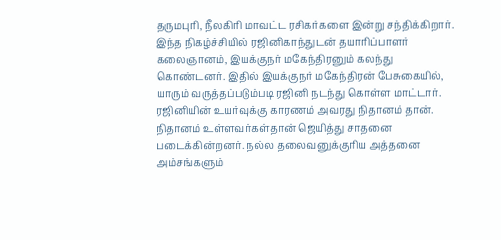தருமபுரி, நீலகிரி மாவட்ட ரசிகர்களை இன்று சந்திக்கிறார். இந்த நிகழ்ச்சியில் ரஜினிகாந்துடன் தயாரிப்பாளர் கலைஞானம், இயக்குநர் மகேந்திரனும் கலந்து கொண்டனர். இதில் இயக்குநர் மகேந்திரன் பேசுகையில், யாரும் வருத்தப்படும்படி ரஜினி நடந்து கொள்ள மாட்டார். ரஜினியின் உயர்வுக்கு காரணம் அவரது நிதானம் தான். நிதானம் உள்ளவர்கள்தான் ஜெயித்து சாதனை படைக்கின்றனர். நல்ல தலைவனுக்குரிய அத்தனை அம்சங்களும்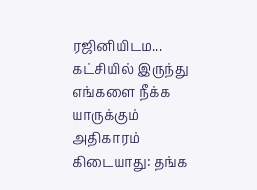ரஜினியிடம...
கட்சியில் இருந்து எங்களை நீக்க யாருக்கும் அதிகாரம் கிடையாது: தங்க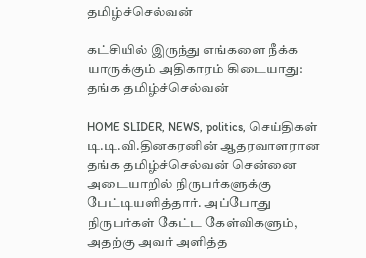தமிழ்ச்செல்வன்

கட்சியில் இருந்து எங்களை நீக்க யாருக்கும் அதிகாரம் கிடையாது: தங்க தமிழ்ச்செல்வன்

HOME SLIDER, NEWS, politics, செய்திகள்
டி.டி.வி.தினகரனின் ஆதரவாளரான தங்க தமிழ்ச்செல்வன் சென்னை அடையாறில் நிருபர்களுக்கு பேட்டியளித்தார். அப்போது நிருபர்கள் கேட்ட கேள்விகளும், அதற்கு அவர் அளித்த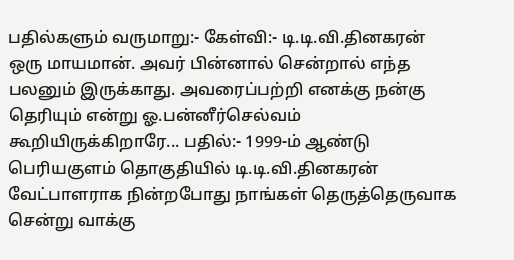பதில்களும் வருமாறு:- கேள்வி:- டி.டி.வி.தினகரன் ஒரு மாயமான். அவர் பின்னால் சென்றால் எந்த பலனும் இருக்காது. அவரைப்பற்றி எனக்கு நன்கு தெரியும் என்று ஓ.பன்னீர்செல்வம் கூறியிருக்கிறாரே... பதில்:- 1999-ம் ஆண்டு பெரியகுளம் தொகுதியில் டி.டி.வி.தினகரன் வேட்பாளராக நின்றபோது நாங்கள் தெருத்தெருவாக சென்று வாக்கு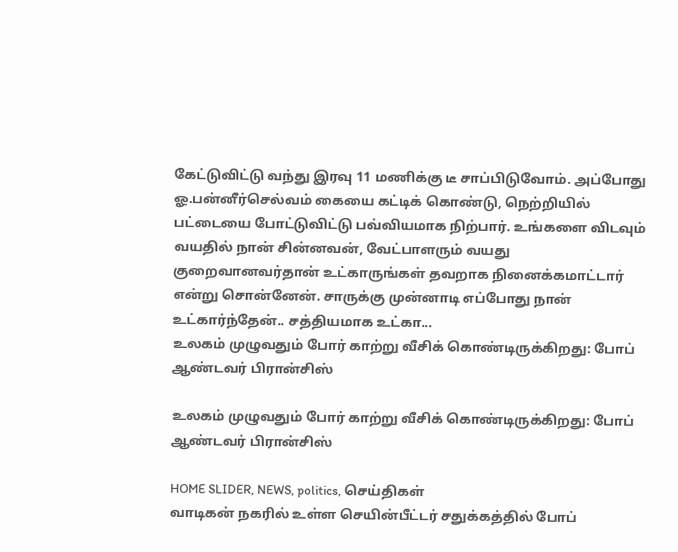கேட்டுவிட்டு வந்து இரவு 11 மணிக்கு டீ சாப்பிடுவோம். அப்போது ஓ.பன்னீர்செல்வம் கையை கட்டிக் கொண்டு, நெற்றியில் பட்டையை போட்டுவிட்டு பவ்வியமாக நிற்பார். உங்களை விடவும் வயதில் நான் சின்னவன், வேட்பாளரும் வயது குறைவானவர்தான் உட்காருங்கள் தவறாக நினைக்கமாட்டார் என்று சொன்னேன். சாருக்கு முன்னாடி எப்போது நான் உட்கார்ந்தேன்.. சத்தியமாக உட்கா...
உலகம் முழுவதும் போர் காற்று வீசிக் கொண்டிருக்கிறது: போப் ஆண்டவர் பிரான்சிஸ்

உலகம் முழுவதும் போர் காற்று வீசிக் கொண்டிருக்கிறது: போப் ஆண்டவர் பிரான்சிஸ்

HOME SLIDER, NEWS, politics, செய்திகள்
வாடிகன் நகரில் உள்ள செயின்பீட்டர் சதுக்கத்தில் போப்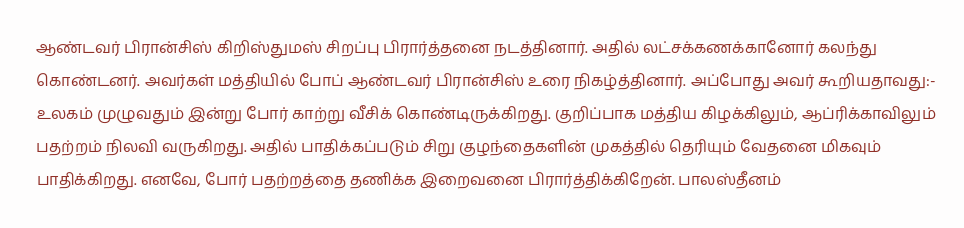ஆண்டவர் பிரான்சிஸ் கிறிஸ்துமஸ் சிறப்பு பிரார்த்தனை நடத்தினார். அதில் லட்சக்கணக்கானோர் கலந்து கொண்டனர். அவர்கள் மத்தியில் போப் ஆண்டவர் பிரான்சிஸ் உரை நிகழ்த்தினார். அப்போது அவர் கூறியதாவது:- உலகம் முழுவதும் இன்று போர் காற்று வீசிக் கொண்டிருக்கிறது. குறிப்பாக மத்திய கிழக்கிலும், ஆப்ரிக்காவிலும் பதற்றம் நிலவி வருகிறது. அதில் பாதிக்கப்படும் சிறு குழந்தைகளின் முகத்தில் தெரியும் வேதனை மிகவும் பாதிக்கிறது. எனவே, போர் பதற்றத்தை தணிக்க இறைவனை பிரார்த்திக்கிறேன். பாலஸ்தீனம்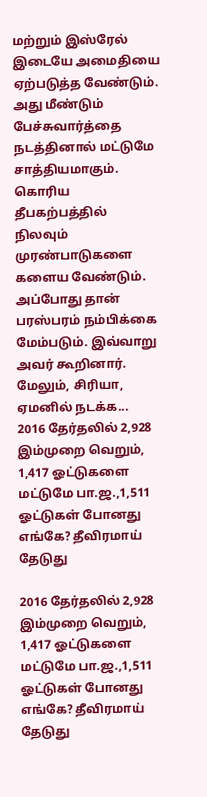மற்றும் இஸ்ரேல் இடையே அமைதியை ஏற்படுத்த வேண்டும். அது மீண்டும் பேச்சுவார்த்தை நடத்தினால் மட்டுமே சாத்தியமாகும். கொரிய தீபகற்பத்தில் நிலவும் முரண்பாடுகளை களைய வேண்டும். அப்போது தான் பரஸ்பரம் நம்பிக்கை மேம்படும். இவ்வாறு அவர் கூறினார். மேலும், சிரியா, ஏமனில் நடக்க...
2016 தேர்தலில் 2,928 இம்முறை வெறும், 1,417 ஓட்டுகளை மட்டுமே பா.ஜ.,1,511 ஓட்டுகள் போனது எங்கே? தீவிரமாய் தேடுது

2016 தேர்தலில் 2,928 இம்முறை வெறும், 1,417 ஓட்டுகளை மட்டுமே பா.ஜ.,1,511 ஓட்டுகள் போனது எங்கே? தீவிரமாய் தேடுது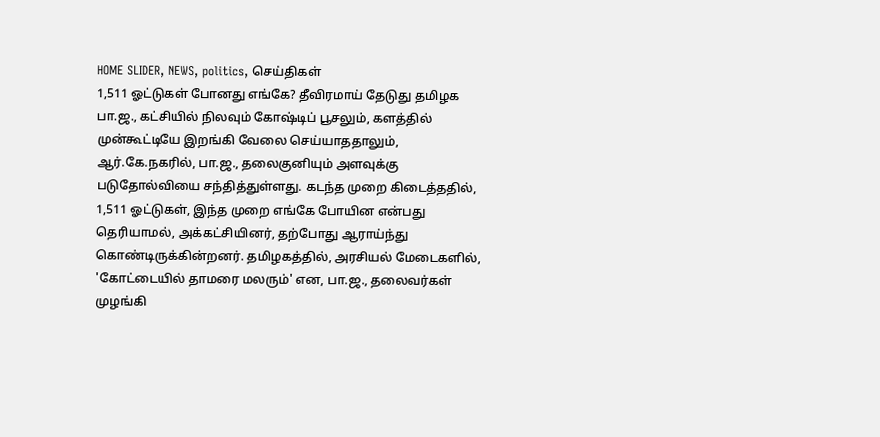HOME SLIDER, NEWS, politics, செய்திகள்
1,511 ஓட்டுகள் போனது எங்கே? தீவிரமாய் தேடுது தமிழக பா.ஜ., கட்சியில் நிலவும் கோஷ்டிப் பூசலும், களத்தில் முன்கூட்டியே இறங்கி வேலை செய்யாததாலும், ஆர்.கே.நகரில், பா.ஜ., தலைகுனியும் அளவுக்கு படுதோல்வியை சந்தித்துள்ளது. கடந்த முறை கிடைத்ததில், 1,511 ஓட்டுகள், இந்த முறை எங்கே போயின என்பது தெரியாமல், அக்கட்சியினர், தற்போது ஆராய்ந்து கொண்டிருக்கின்றனர். தமிழகத்தில், அரசியல் மேடைகளில், 'கோட்டையில் தாமரை மலரும்' என, பா.ஜ., தலைவர்கள் முழங்கி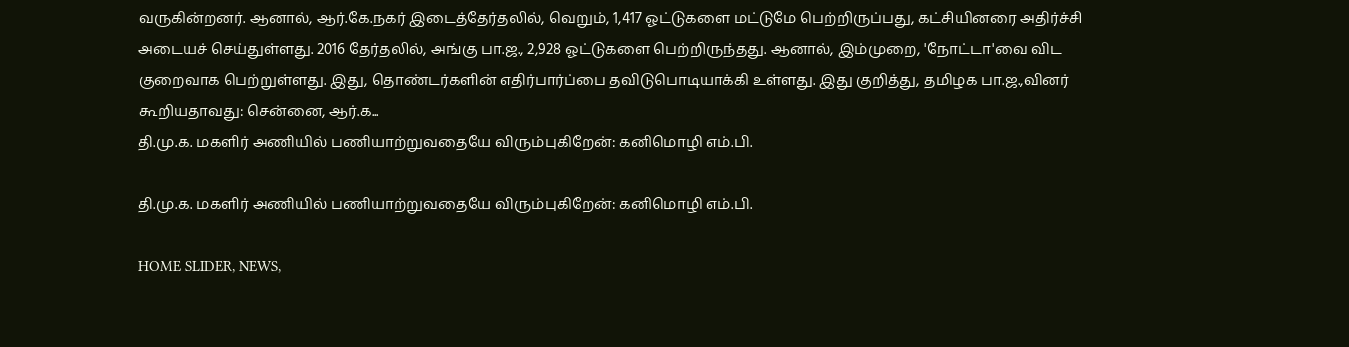வருகின்றனர். ஆனால், ஆர்.கே.நகர் இடைத்தேர்தலில், வெறும், 1,417 ஓட்டுகளை மட்டுமே பெற்றிருப்பது, கட்சியினரை அதிர்ச்சி அடையச் செய்துள்ளது. 2016 தேர்தலில், அங்கு பா.ஜ., 2,928 ஓட்டுகளை பெற்றிருந்தது. ஆனால், இம்முறை, 'நோட்டா'வை விட குறைவாக பெற்றுள்ளது. இது, தொண்டர்களின் எதிர்பார்ப்பை தவிடுபொடியாக்கி உள்ளது. இது குறித்து, தமிழக பா.ஜ.,வினர் கூறியதாவது: சென்னை, ஆர்.க...
தி.மு.க. மகளிர் அணியில் பணியாற்றுவதையே விரும்புகிறேன்: கனிமொழி எம்.பி.

தி.மு.க. மகளிர் அணியில் பணியாற்றுவதையே விரும்புகிறேன்: கனிமொழி எம்.பி.

HOME SLIDER, NEWS,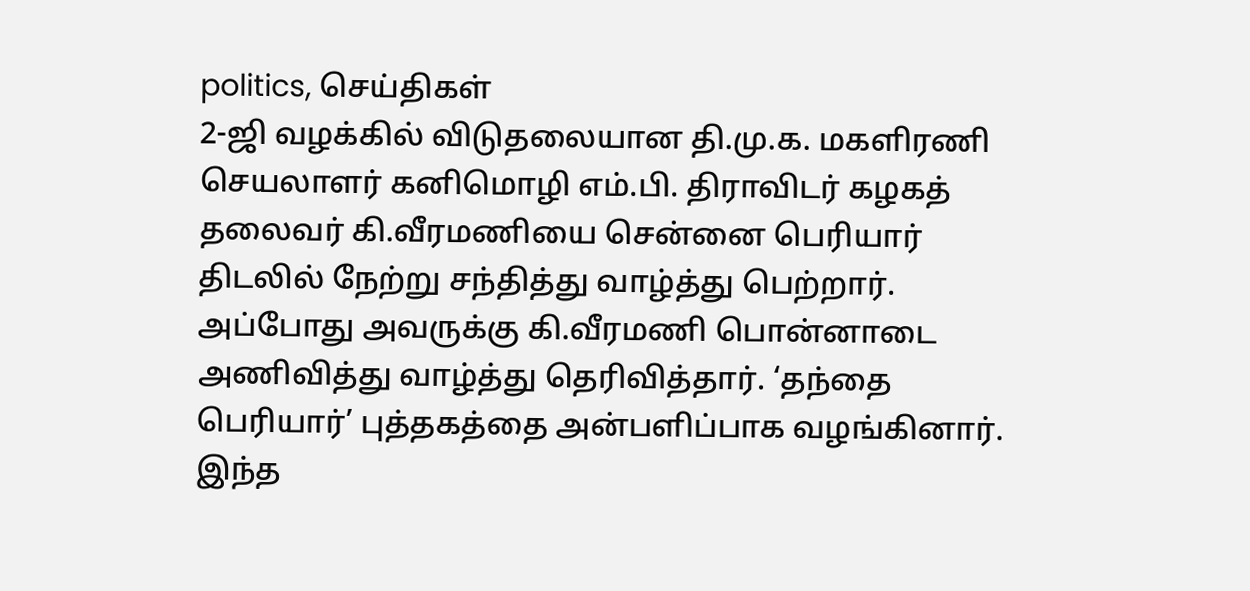politics, செய்திகள்
2-ஜி வழக்கில் விடுதலையான தி.மு.க. மகளிரணி செயலாளர் கனிமொழி எம்.பி. திராவிடர் கழகத் தலைவர் கி.வீரமணியை சென்னை பெரியார் திடலில் நேற்று சந்தித்து வாழ்த்து பெற்றார். அப்போது அவருக்கு கி.வீரமணி பொன்னாடை அணிவித்து வாழ்த்து தெரிவித்தார். ‘தந்தை பெரியார்’ புத்தகத்தை அன்பளிப்பாக வழங்கினார். இந்த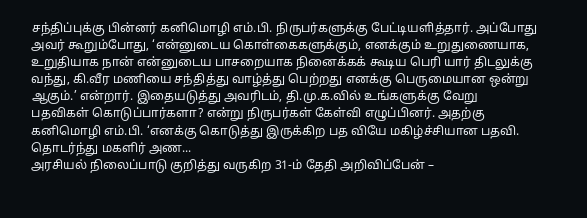சந்திப்புக்கு பின்னர் கனிமொழி எம்.பி. நிருபர்களுக்கு பேட்டியளித்தார். அப்போது அவர் கூறும்போது, ‘என்னுடைய கொள்கைகளுக்கும், எனக்கும் உறுதுணையாக, உறுதியாக நான் என்னுடைய பாசறையாக நினைக்கக் கூடிய பெரி யார் திடலுக்கு வந்து, கி.வீர மணியை சந்தித்து வாழ்த்து பெற்றது எனக்கு பெருமையான ஒன்று ஆகும்.’ என்றார். இதையடுத்து அவரிடம், தி.மு.க.வில் உங்களுக்கு வேறு பதவிகள் கொடுப்பார்களா? என்று நிருபர்கள் கேள்வி எழுப்பினர். அதற்கு கனிமொழி எம்.பி. ‘எனக்கு கொடுத்து இருக்கிற பத வியே மகிழ்ச்சியான பதவி. தொடர்ந்து மகளிர் அண...
அரசியல் நிலைப்பாடு குறித்து வருகிற 31-ம் தேதி அறிவிப்பேன் –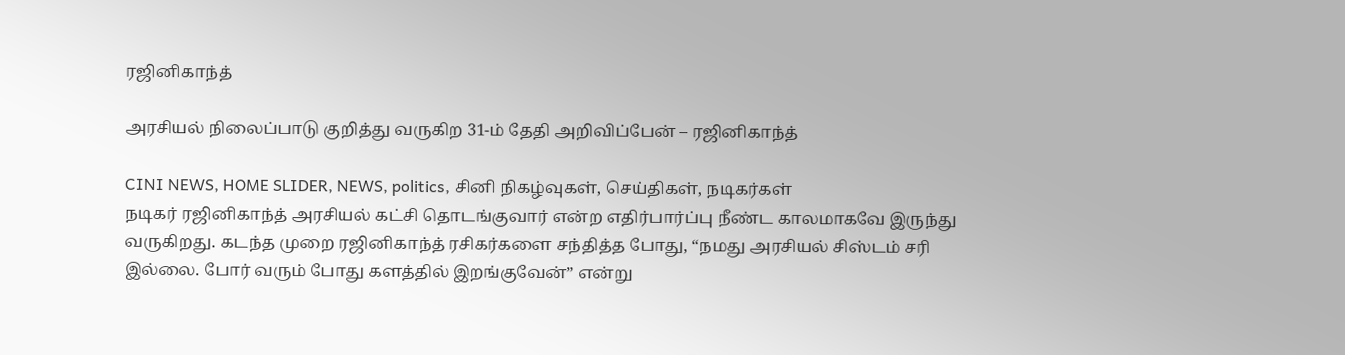ரஜினிகாந்த்

அரசியல் நிலைப்பாடு குறித்து வருகிற 31-ம் தேதி அறிவிப்பேன் – ரஜினிகாந்த்

CINI NEWS, HOME SLIDER, NEWS, politics, சினி நிகழ்வுகள், செய்திகள், நடிகர்கள்
நடிகர் ரஜினிகாந்த் அரசியல் கட்சி தொடங்குவார் என்ற எதிர்பார்ப்பு நீண்ட காலமாகவே இருந்து வருகிறது. கடந்த முறை ரஜினிகாந்த் ரசிகர்களை சந்தித்த போது, “நமது அரசியல் சிஸ்டம் சரி இல்லை. போர் வரும் போது களத்தில் இறங்குவேன்” என்று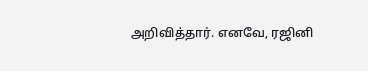அறிவித்தார். எனவே, ரஜினி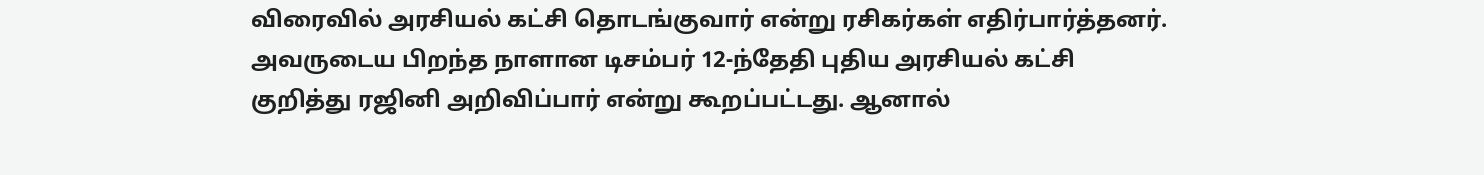விரைவில் அரசியல் கட்சி தொடங்குவார் என்று ரசிகர்கள் எதிர்பார்த்தனர். அவருடைய பிறந்த நாளான டிசம்பர் 12-ந்தேதி புதிய அரசியல் கட்சி குறித்து ரஜினி அறிவிப்பார் என்று கூறப்பட்டது. ஆனால்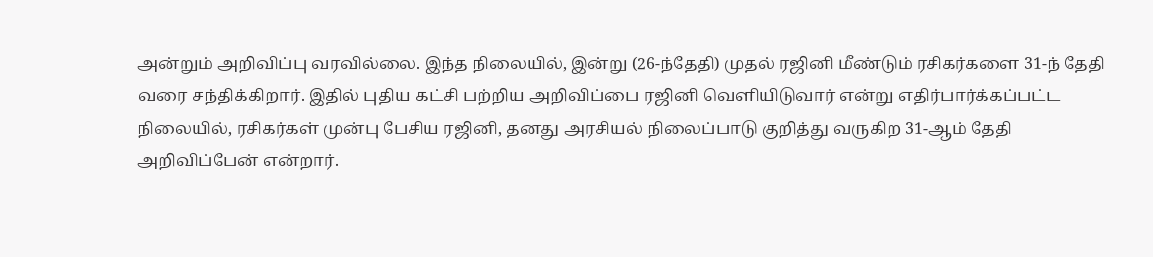அன்றும் அறிவிப்பு வரவில்லை. இந்த நிலையில், இன்று (26-ந்தேதி) முதல் ரஜினி மீண்டும் ரசிகர்களை 31-ந் தேதி வரை சந்திக்கிறார். இதில் புதிய கட்சி பற்றிய அறிவிப்பை ரஜினி வெளியிடுவார் என்று எதிர்பார்க்கப்பட்ட நிலையில், ரசிகர்கள் முன்பு பேசிய ரஜினி, தனது அரசியல் நிலைப்பாடு குறித்து வருகிற 31-ஆம் தேதி அறிவிப்பேன் என்றார்.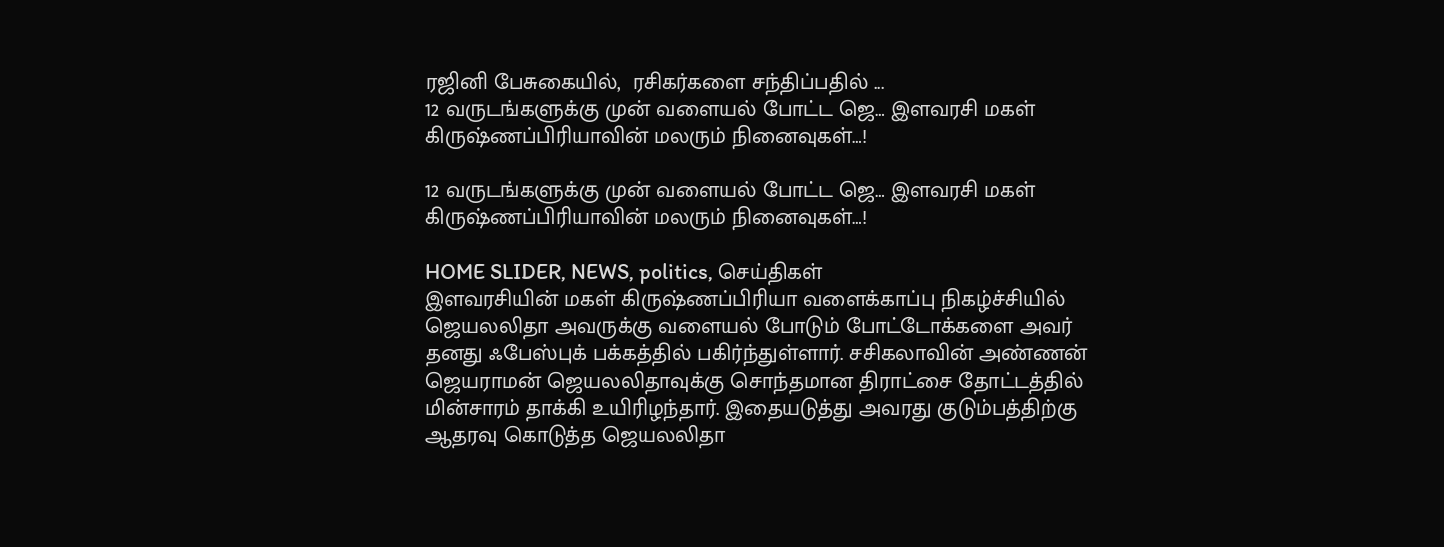ரஜினி பேசுகையில்,  ரசிகர்களை சந்திப்பதில் ...
12 வருடங்களுக்கு முன் வளையல் போட்ட ஜெ… இளவரசி மகள் கிருஷ்ணப்பிரியாவின் மலரும் நினைவுகள்…!

12 வருடங்களுக்கு முன் வளையல் போட்ட ஜெ… இளவரசி மகள் கிருஷ்ணப்பிரியாவின் மலரும் நினைவுகள்…!

HOME SLIDER, NEWS, politics, செய்திகள்
இளவரசியின் மகள் கிருஷ்ணப்பிரியா வளைக்காப்பு நிகழ்ச்சியில் ஜெயலலிதா அவருக்கு வளையல் போடும் போட்டோக்களை அவர் தனது ஃபேஸ்புக் பக்கத்தில் பகிர்ந்துள்ளார். சசிகலாவின் அண்ணன் ஜெயராமன் ஜெயலலிதாவுக்கு சொந்தமான திராட்சை தோட்டத்தில் மின்சாரம் தாக்கி உயிரிழந்தார். இதையடுத்து அவரது குடும்பத்திற்கு ஆதரவு கொடுத்த ஜெயலலிதா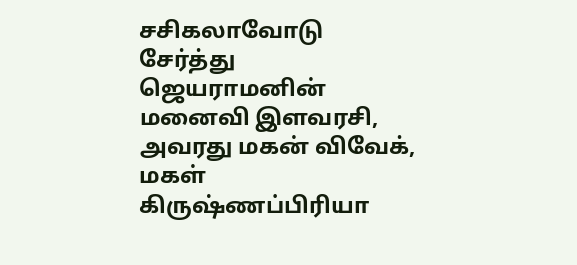சசிகலாவோடு சேர்த்து ஜெயராமனின் மனைவி இளவரசி, அவரது மகன் விவேக், மகள் கிருஷ்ணப்பிரியா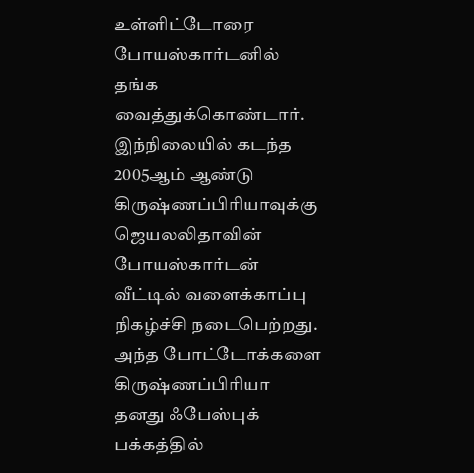உள்ளிட்டோரை போயஸ்கார்டனில் தங்க வைத்துக்கொண்டார். இந்நிலையில் கடந்த 2005ஆம் ஆண்டு கிருஷ்ணப்பிரியாவுக்கு ஜெயலலிதாவின் போயஸ்கார்டன் வீட்டில் வளைக்காப்பு நிகழ்ச்சி நடைபெற்றது. அந்த போட்டோக்களை கிருஷ்ணப்பிரியா தனது ஃபேஸ்புக் பக்கத்தில்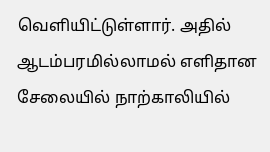வெளியிட்டுள்ளார். அதில் ஆடம்பரமில்லாமல் எளிதான சேலையில் நாற்காலியில்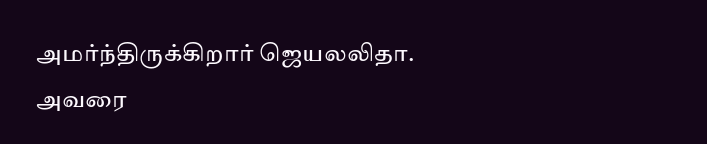அமர்ந்திருக்கிறார் ஜெயலலிதா. அவரை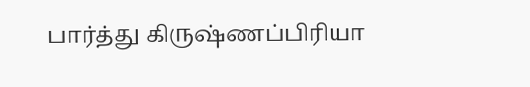பார்த்து கிருஷ்ணப்பிரியா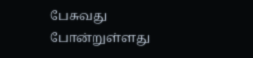பேசுவது போன்றுள்ளது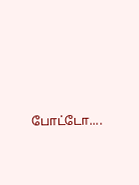போட்டோ....